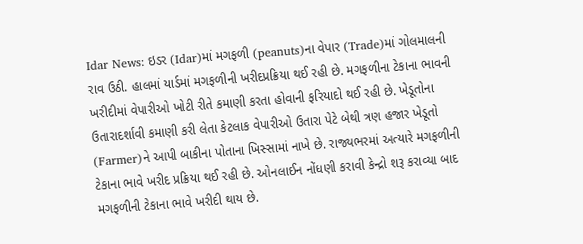Idar News: ઇડર (Idar)માં મગફળી (peanuts)ના વેપાર (Trade)માં ગોલમાલની રાવ ઉઠી. હાલમાં યાર્ડમાં મગફળીની ખરીદપ્રક્રિયા થઈ રહી છે. મગફળીના ટેકાના ભાવની ખરીદીમાં વેપારીઓ ખોટી રીતે કમાણી કરતા હોવાની ફરિયાદો થઈ રહી છે. ખેડૂતોના ઉતારાદર્શાવી કમાણી કરી લેતા કેટલાક વેપારીઓ ઉતારા પેટે બેથી ત્રણ હજાર ખેડૂતો (Farmer)ને આપી બાકીના પોતાના ખિસ્સામાં નાખે છે. રાજ્યભરમાં અત્યારે મગફળીની ટેકાના ભાવે ખરીદ પ્રક્રિયા થઈ રહી છે. ઓનલાઈન નોંધણી કરાવી કેન્દ્રો શરૂ કરાવ્યા બાદ મગફળીની ટેકાના ભાવે ખરીદી થાય છે.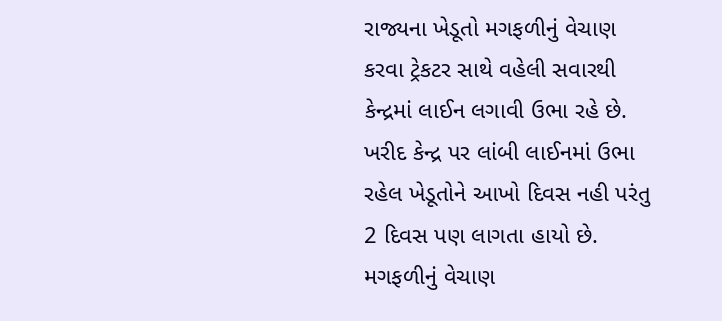રાજ્યના ખેડૂતો મગફળીનું વેચાણ કરવા ટ્રેકટર સાથે વહેલી સવારથી કેન્દ્રમાં લાઈન લગાવી ઉભા રહે છે. ખરીદ કેન્દ્ર પર લાંબી લાઈનમાં ઉભા રહેલ ખેડૂતોને આખો દિવસ નહી પરંતુ 2 દિવસ પણ લાગતા હાયો છે. મગફળીનું વેચાણ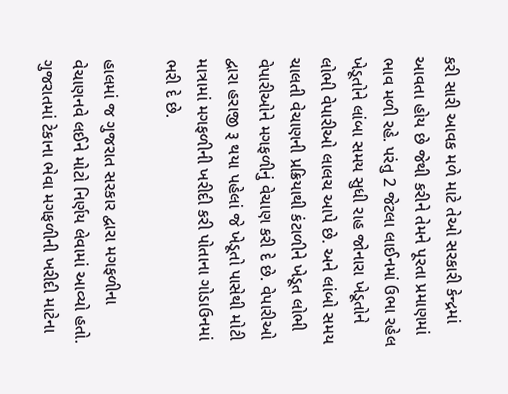કરી સારી આવક મળે માટે તેઓ સરકારી કેન્દ્રમાં આવતા હોય છે જેથી કરીને તેમને પૂરતા પ્રમાણમાં ભાવ મળી રહે. પરંતુ 2 જેટલા લાઈનમાં ઉભા રહેલ ખેડૂતોને લાંબા સમય સુધી રાહ જોનારા ખેડૂતોને લોભી વેપારીઓ લાલચ આપે છે. અને લાંબો સમય ચાલતી વેચાણની પ્રક્રિયાથી કંટાળીને ખેડૂત લોભી વેપારીઓને મગફળીનું વેચાણ કરી દે છે. વેપારીઓ દ્વારા હરાજી રૂ થયા પહેલાં જે ખેડૂતો પાસેથી મોટી માત્રામાં મગફળીની ખરીદી કરી પોતાના ગોડાઉનમાં ભરી દે છે.

હાલમાં જ ગુજરાત સરકાર દ્વારા મગફળીના વેચાણનવે લઈને મોટો નિર્ણય લેવામાં આવ્યો હતો. ગુજરાતમાં ટેકાના ભેવા મગફળીની ખરીદી માટેના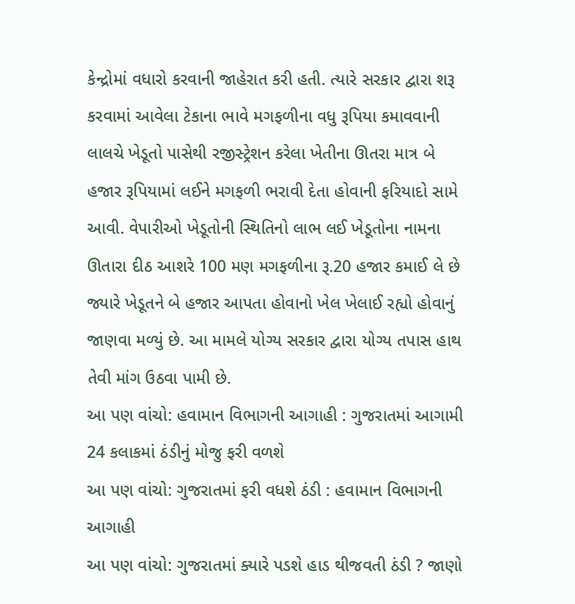કેન્દ્રોમાં વધારો કરવાની જાહેરાત કરી હતી. ત્યારે સરકાર દ્વારા શરૂ કરવામાં આવેલા ટેકાના ભાવે મગફળીના વધુ રૂપિયા કમાવવાની લાલચે ખેડૂતો પાસેથી રજીસ્ટ્રેશન કરેલા ખેતીના ઊતરા માત્ર બે હજાર રૂપિયામાં લઈને મગફળી ભરાવી દેતા હોવાની ફરિયાદો સામે આવી. વેપારીઓ ખેડૂતોની સ્થિતિનો લાભ લઈ ખેડૂતોના નામના ઊતારા દીઠ આશરે 100 મણ મગફળીના રૂ.20 હજાર કમાઈ લે છે જ્યારે ખેડૂતને બે હજાર આપતા હોવાનો ખેલ ખેલાઈ રહ્યો હોવાનું જાણવા મળ્યું છે. આ મામલે યોગ્ય સરકાર દ્વારા યોગ્ય તપાસ હાથ તેવી માંગ ઉઠવા પામી છે.
આ પણ વાંચો: હવામાન વિભાગની આગાહી : ગુજરાતમાં આગામી 24 કલાકમાં ઠંડીનું મોજુ ફરી વળશે
આ પણ વાંચો: ગુજરાતમાં ફરી વધશે ઠંડી : હવામાન વિભાગની આગાહી
આ પણ વાંચો: ગુજરાતમાં ક્યારે પડશે હાડ થીજવતી ઠંડી ? જાણો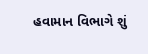હવામાન વિભાગે શું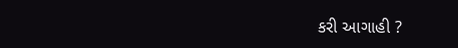કરી આગાહી ?